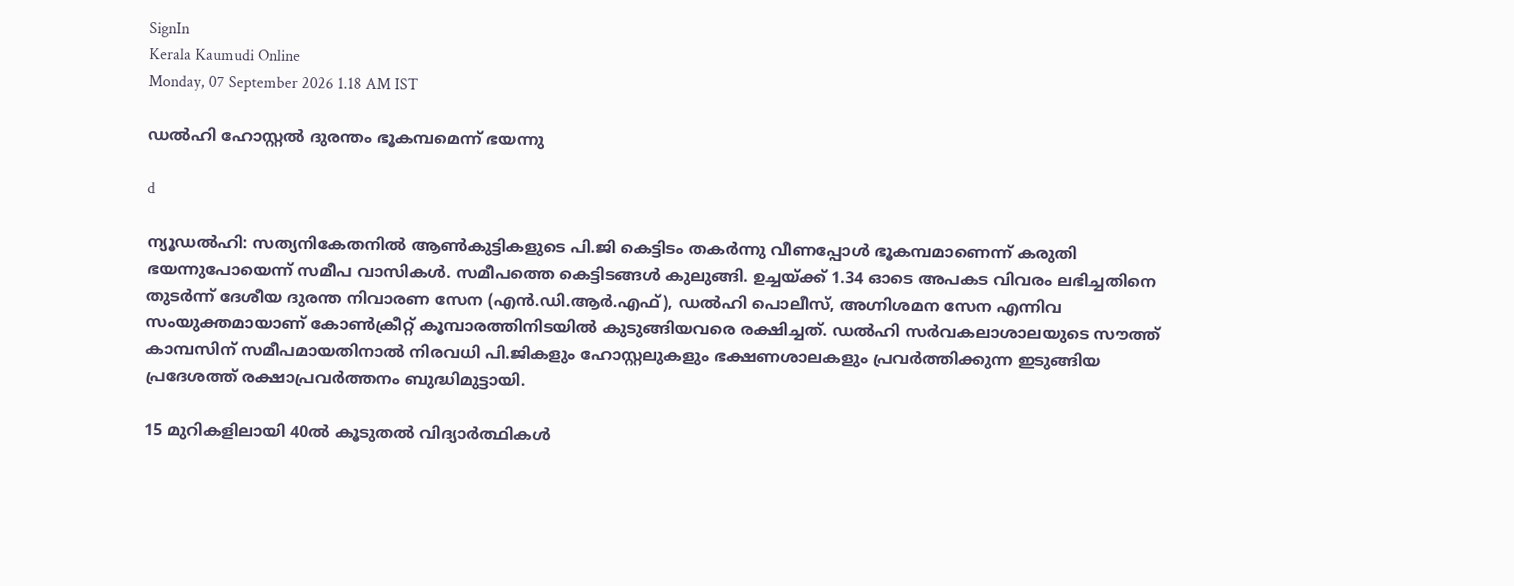SignIn
Kerala Kaumudi Online
Monday, 07 September 2026 1.18 AM IST

ഡൽഹി ഹോസ്റ്റൽ ദുരന്തം ഭൂകമ്പമെന്ന് ഭയന്നു

d

ന്യൂഡൽഹി: സത്യനികേതനിൽ ആൺകുട്ടികളുടെ പി.ജി കെട്ടിടം തകർന്നു വീണപ്പോൾ ഭൂകമ്പമാണെന്ന് കരുതി ഭയന്നുപോയെന്ന് സമീപ വാസികൾ. സമീപത്തെ കെട്ടിടങ്ങൾ കുലുങ്ങി. ഉച്ചയ്ക്ക് 1.34 ഓടെ അപകട വിവരം ലഭിച്ചതിനെ തുടർന്ന് ദേശീയ ദുരന്ത നിവാരണ സേന (എൻ.ഡി.ആർ.എഫ്), ഡൽഹി പൊലീസ്, അഗ്നിശമന സേന എന്നിവ സംയുക്തമായാണ് കോൺക്രീറ്റ് കൂമ്പാരത്തിനിടയിൽ കുടുങ്ങിയവരെ രക്ഷിച്ചത്. ഡൽഹി സർവകലാശാലയുടെ സൗത്ത് കാമ്പസിന് സമീപമായതിനാൽ നിരവധി പി.ജികളും ഹോസ്റ്റലുകളും ഭക്ഷണശാലകളും പ്രവർത്തിക്കുന്ന ഇടുങ്ങിയ പ്രദേശത്ത് രക്ഷാപ്രവർത്തനം ബുദ്ധിമുട്ടായി.

15 മുറികളിലായി 40ൽ കൂടുതൽ വിദ്യാർത്ഥികൾ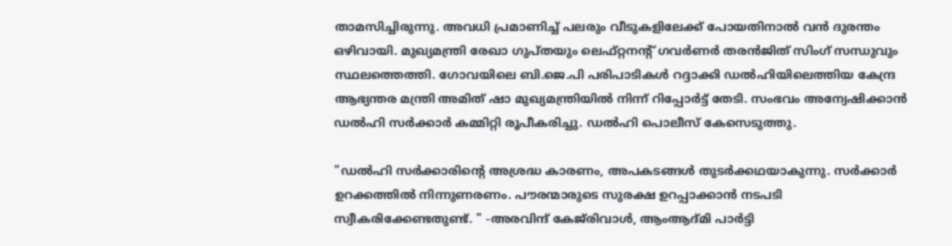താമസിച്ചിരുന്നു. അവധി പ്രമാണിച്ച് പലരും വീടുകളിലേക്ക് പോയതിനാൽ വൻ ദുരന്തം ഒഴിവായി. മുഖ്യമന്ത്രി രേഖാ ഗുപ്‌തയും ലെഫ്റ്റനന്റ് ഗവർണർ തരൻജിത് സിംഗ് സന്ധുവും സ്ഥലത്തെത്തി. ഗോവയിലെ ബി.ജെ.പി പരിപാടികൾ റദ്ദാക്കി ഡൽഹിയിലെത്തിയ കേന്ദ്ര ആഭ്യന്തര മന്ത്രി അമിത് ഷാ മുഖ്യമന്ത്രിയിൽ നിന്ന് റിപ്പോർട്ട് തേടി. സംഭവം അന്വേഷിക്കാൻ ഡൽഹി സർക്കാർ കമ്മിറ്റി രൂപീകരിച്ചു. ഡൽഹി പൊലീസ് കേസെടുത്തു.

"ഡൽഹി സർക്കാരിന്റെ അശ്രദ്ധ കാരണം, അപകടങ്ങൾ തുടർക്കഥയാകുന്നു. സർക്കാർ ഉറക്കത്തിൽ നിന്നുണരണം. പൗരന്മാരുടെ സുരക്ഷ ഉറപ്പാക്കാൻ നടപടി സ്വീകരിക്കേണ്ടതുണ്ട്. " -അരവിന്ദ് കേജ്‌രിവാൾ, ആംആദ്‌മി പാർട്ടി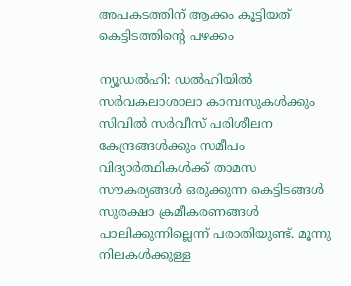അപകടത്തിന് ആക്കം കൂട്ടിയത് കെട്ടിടത്തിന്റെ പഴക്കം

ന്യൂഡൽഹി: ഡൽഹിയിൽ സർവകലാശാലാ കാമ്പസുകൾക്കും സിവിൽ സർവീസ് പരിശീലന കേന്ദ്രങ്ങൾക്കും സമീപം വിദ്യാർത്ഥികൾക്ക് താമസ സൗകര്യങ്ങൾ ഒരുക്കുന്ന കെട്ടിടങ്ങൾ സുരക്ഷാ ക്രമീകരണങ്ങൾ പാലിക്കുന്നില്ലെന്ന് പരാതിയുണ്ട്. മൂന്നു നിലകൾക്കുള്ള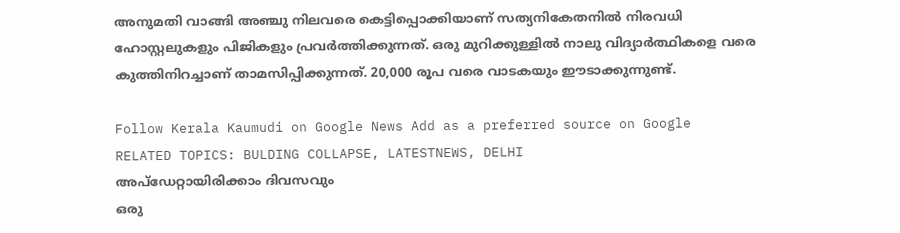അനുമതി വാങ്ങി അഞ്ചു നിലവരെ കെട്ടിപ്പൊക്കിയാണ് സത്യനികേതനിൽ നിരവധി ഹോസ്റ്റലുകളും പിജികളും പ്രവർത്തിക്കുന്നത്. ഒരു മുറിക്കുള്ളിൽ നാലു വിദ്യാർത്ഥികളെ വരെ കുത്തിനിറച്ചാണ് താമസിപ്പിക്കുന്നത്. 20,000 രൂപ വരെ വാടകയും ഈടാക്കുന്നുണ്ട്.

Follow Kerala Kaumudi on Google News Add as a preferred source on Google
RELATED TOPICS: BULDING COLLAPSE, LATESTNEWS, DELHI
അപ്ഡേറ്റായിരിക്കാം ദിവസവും
ഒരു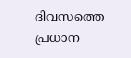ദിവസത്തെ പ്രധാന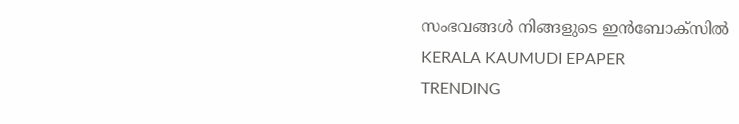സംഭവങ്ങൾ നിങ്ങളുടെ ഇൻബോക്സിൽ
KERALA KAUMUDI EPAPER
TRENDING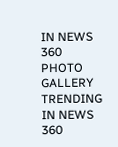IN NEWS 360
PHOTO GALLERY
TRENDING IN NEWS 360